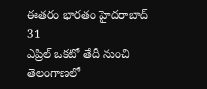ఈతరం భారతం హైదరాబాద్ 31
ఎప్రిల్ ఒకటో తేదీ నుంచి తెలంగాణలో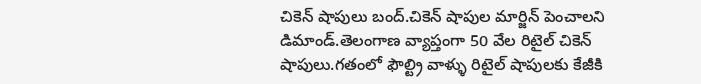చికెన్ షాపులు బంద్.చికెన్ షాపుల మార్జిన్ పెంచాలని డిమాండ్.తెలంగాణ వ్యాప్తంగా 50 వేల రిటైల్ చికెన్ షాపులు.గతంలో ఫౌల్ట్రి వాళ్ళు రిటైల్ షాపులకు కేజీకి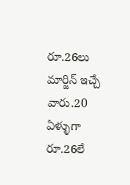రూ.26లు మార్జిన్ ఇచ్చే వారు.20 ఏళ్ళుగా రూ.26లే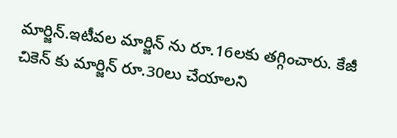మార్జిన్.ఇటీవల మార్జిన్ ను రూ.16లకు తగ్గించారు. కేజీ చికెన్ కు మార్జిన్ రూ.30లు చేయాలని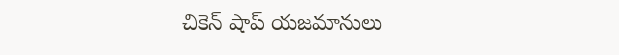చికెన్ షాప్ యజమానులు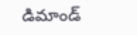డిమాండ్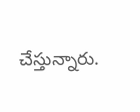చేస్తున్నారు.